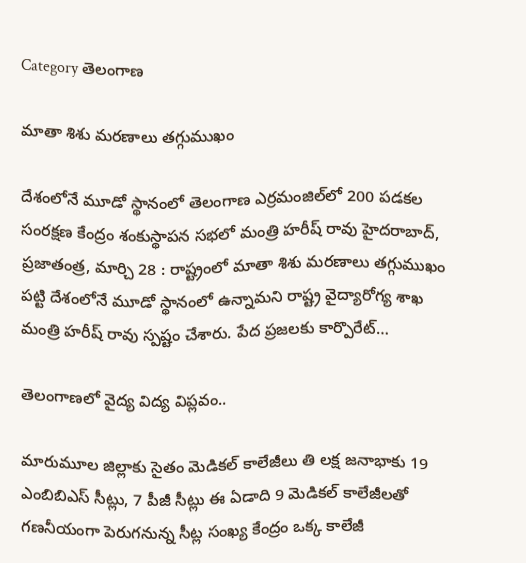Category తెలంగాణ

మాతా శిశు మరణాలు తగ్గుముఖం

దేశంలోనే మూడో స్థానంలో తెలంగాణ ఎర్రమంజిల్‌లో 200 పడకల సంరక్షణ కేంద్రం శంకుస్థాపన సభలో మంత్రి హరీష్‌ ‌రావు హైదరాబాద్‌, ప్రజాతంత్ర, మార్చి 28 : రాష్ట్రంలో మాతా శిశు మరణాలు తగ్గుముఖం పట్టి దేశంలోనే మూడో స్థానంలో ఉన్నామని రాష్ట్ర వైద్యారోగ్య శాఖ మంత్రి హరీష్‌ ‌రావు స్పష్టం చేశారు. పేద ప్రజలకు కార్పొరేట్‌…

తెలంగాణలో వైద్య విద్య విప్లవం..

మారుమూల జిల్లాకు సైతం మెడికల్‌ ‌కాలేజీలు తి లక్ష జనాభాకు 19 ఎంబిబిఎస్‌ ‌సీట్లు, 7 పీజీ సీట్లు ఈ ఏడాది 9 మెడికల్‌ ‌కాలేజీలతో గణనీయంగా పెరుగనున్న సీట్ల సంఖ్య కేంద్రం ఒక్క కాలేజీ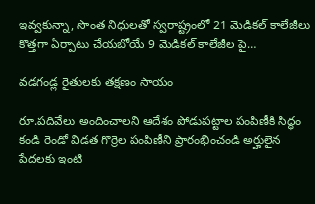ఇవ్వకున్నా, సొంత నిధులతో స్వరాష్ట్రంలో 21 మెడికల్‌ ‌కాలేజీలు కొత్తగా ఏర్పాటు చేయబోయే 9 మెడికల్‌ ‌కాలేజీల పై…

వడగండ్ల రైతులకు తక్షణం సాయం

రూ.పదివేలు అందించాలని ఆదేశం పోడుపట్టాల పంపిణీకి సిద్ధం కండి రెండో విడత గొర్రెల పంపిణీని ప్రారంభించండి అర్హులైన పేదలకు ఇంటి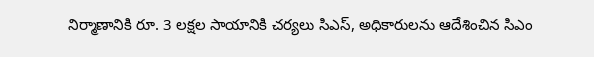నిర్మాణానికి రూ. 3 లక్షల సాయానికి చర్యలు సిఎస్‌, అధికారులను ఆదేశించిన సిఎం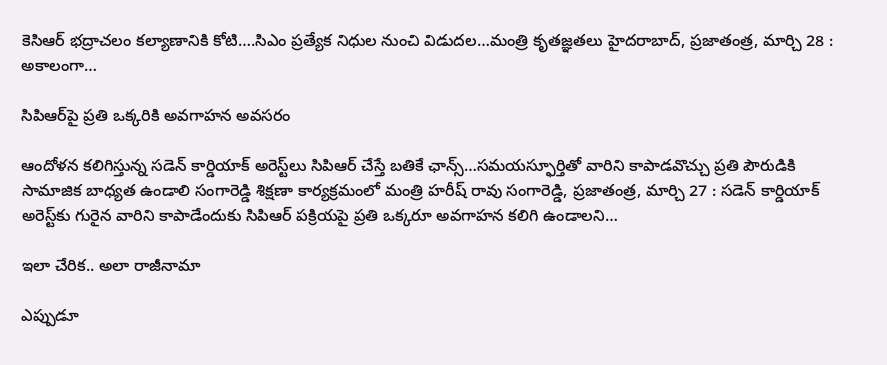కెసిఆర్‌ ‌భద్రాచలం కల్యాణానికి కోటి….సిఎం ప్రత్యేక నిధుల నుంచి విడుదల…మంత్రి కృతజ్ఞతలు హైదరాబాద్‌, ప్రజాతంత్ర, మార్చి 28 : అకాలంగా…

సిపిఆర్‌పై ప్రతి ఒక్కరికి అవగాహన అవసరం

ఆందోళన కలిగిస్తున్న సడెన్‌ ‌కార్డియాక్‌ అరెస్ట్‌లు సిపిఆర్‌ ‌చేస్తే బతికే ఛాన్స్…సమయస్ఫూర్తితో వారిని కాపాడవొచ్చు ప్రతి పౌరుడికి సామాజిక బాధ్యత ఉండాలి సంగారెడ్డి శిక్షణా కార్యక్రమంలో మంత్రి హరీష్‌ ‌రావు సంగారెడ్డి, ప్రజాతంత్ర, మార్చి 27 : సడెన్‌ ‌కార్డియాక్‌ అరెస్ట్‌కు గురైన వారిని కాపాడేందుకు సిపిఆర్‌ ‌పక్రియపై ప్రతి ఒక్కరూ అవగాహన కలిగి ఉండాలని…

ఇలా చేరిక.. అలా రాజీనామా

ఎప్పుడూ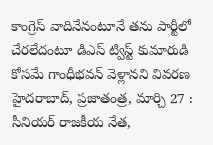కాంగ్రెస్‌ ‌వాదినేనంటూనే తను పార్టీలో చేరలేదంటూ డిఎస్‌ ‌ట్విస్ట్ ‌కుమారుడి కోసమే గాంధీభవన్‌ ‌వెళ్లానని వివరణ హైదరాబాద్‌, ప్రజాతంత్ర, మార్చి 27 : సీనియర్‌ ‌రాజకీయ నేత,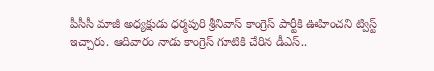పీసీసీ మాజీ అధ్యక్షుడు ధర్మపురి శ్రీనివాస్‌ ‌కాంగ్రెస్‌ ‌పార్టీకి ఊహించని ట్విస్ట్ ఇచ్చారు. ఆదివారం నాడు కాంగ్రెస్‌ ‌గూటికి చేరిన డీఎస్‌..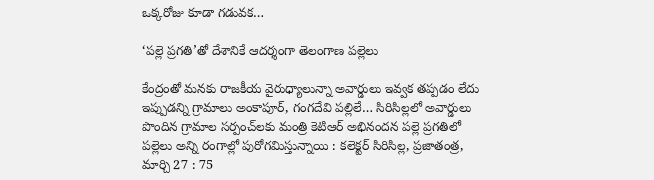ఒక్కరోజు కూడా గడువక…

‘పల్లె ప్రగతి’తో దేశానికే ఆదర్శంగా తెలంగాణ పల్లెలు

కేంద్రంతో మనకు రాజకీయ వైరుధ్యాలున్నా అవార్డులు ఇవ్వక తప్పడం లేదు ఇప్పుడన్ని గ్రామాలు అంకాపూర్‌, గంగదేవి పల్లిలే… సిరిసిల్లలో అవార్డులు పొందిన గ్రామాల సర్పంచ్‌లకు మంత్రి కెటిఆర్‌ అభినందన పల్లె ప్రగతిలో పల్లెలు అన్ని రంగాల్లో పురోగమిస్తున్నాయి : కలెక్టర్‌ సిరిసిల్ల, ప్రజాతంత్ర, మార్చి 27 : 75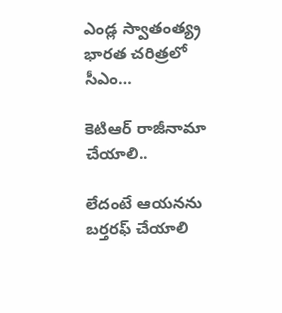ఎండ్ల స్వాతంత్య్ర భారత చరిత్రలో సీఎం…

కెటిఆర్‌ ‌రాజీనామా చేయాలి..

లేదంటే ఆయనను బర్తరఫ్‌ ‌చేయాలి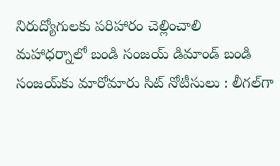నిరుద్యోగులకు పరిహారం చెల్లించాలి మహాధర్నాలో బండి సంజయ్‌ ‌డిమాండ్‌ ‌బండి సంజయ్‌కు మారోమారు సిట్‌ ‌నోటీసులు : లీగల్‌గా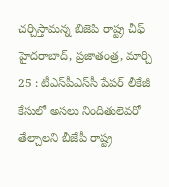చర్చిస్తామన్న బిజెపి రాష్ట్ర చీఫ్‌ హైదరాబాద్‌, ప్రజాతంత్ర, మార్చి 25 : టీఎస్‌పీఎస్‌సీ పేపర్‌ ‌లీకేజీ కేసులో అసలు నిందితులెవరో తేల్చాలని బీజేపీ రాష్ట్ర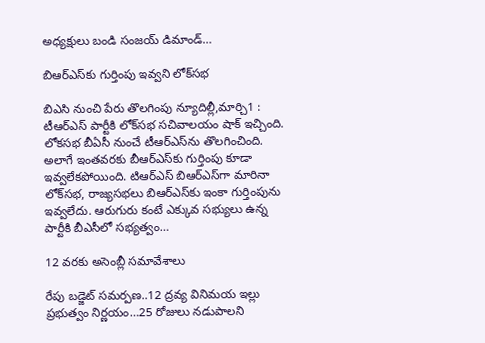అధ్యక్షులు బండి సంజయ్‌ ‌డిమాండ్‌…

బిఆర్‌ఎస్‌కు గుర్తింపు ఇవ్వని లోక్‌సభ

బిఎసి నుంచి పేరు తొలగింపు న్యూదిల్లీ,మార్చి1 : టీఆర్‌ఎస్‌ ‌పార్టీకి లోక్‌సభ సచివాలయం షాక్‌ ఇచ్చింది. లోకసభ బీఏసీ నుంచే టీఆర్‌ఎస్‌ను తొలగించింది. అలాగే ఇంతవరకు బీఆర్‌ఎస్‌కు గుర్తింపు కూడా ఇవ్వలేకపోయింది. టిఆర్‌ఎస్‌ ‌బిఆర్‌ఎస్‌గా మారినా లోక్‌సభ, రాజ్యసభలు బిఆర్‌ఎస్‌కు ఇంకా గుర్తింపును ఇవ్వలేదు. ఆరుగురు కంటే ఎక్కువ సభ్యులు ఉన్న పార్టీకి బీఎసీలో సభ్యత్వం…

12 వరకు అసెంబ్లీ సమావేశాలు

రేపు బడ్జెట్‌ ‌సమర్పణ..12 ద్రవ్య వినిమయ ఇల్లు ప్రభుత్వం నిర్ణయం…25 రోజులు నడుపాలని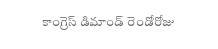కాంగ్రెస్‌ ‌డిమాండ్‌ ‌రెండోరోజు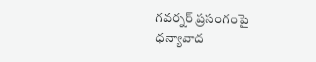గవర్నర్‌ ‌ప్రసంగంపై ధన్యావాద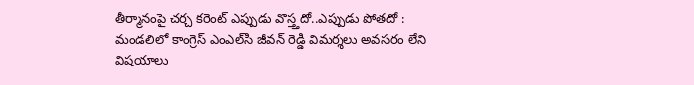తీర్మానంపై చర్చ కరెంట్‌ ఎప్పు‌డు వొస్త్తదో..ఎప్పుడు పోతదో : మండలిలో కాంగ్రెస్‌ ఎంఎల్‌సి జీవన్‌ ‌రెడ్డి విమర్శలు అవసరం లేని విషయాలు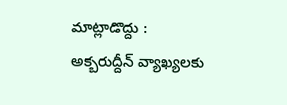మాట్లాడొద్దు : అక్బరుద్దీన్‌ ‌వ్యాఖ్యలకు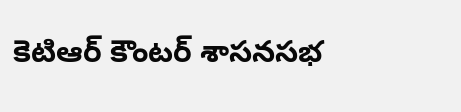కెటిఆర్‌ ‌కౌంటర్‌ ‌శాసనసభ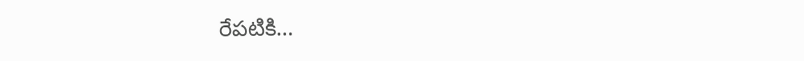రేపటికి…